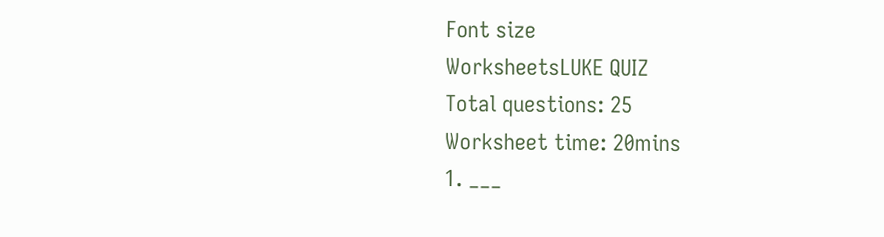Font size
WorksheetsLUKE QUIZ
Total questions: 25
Worksheet time: 20mins
1. ___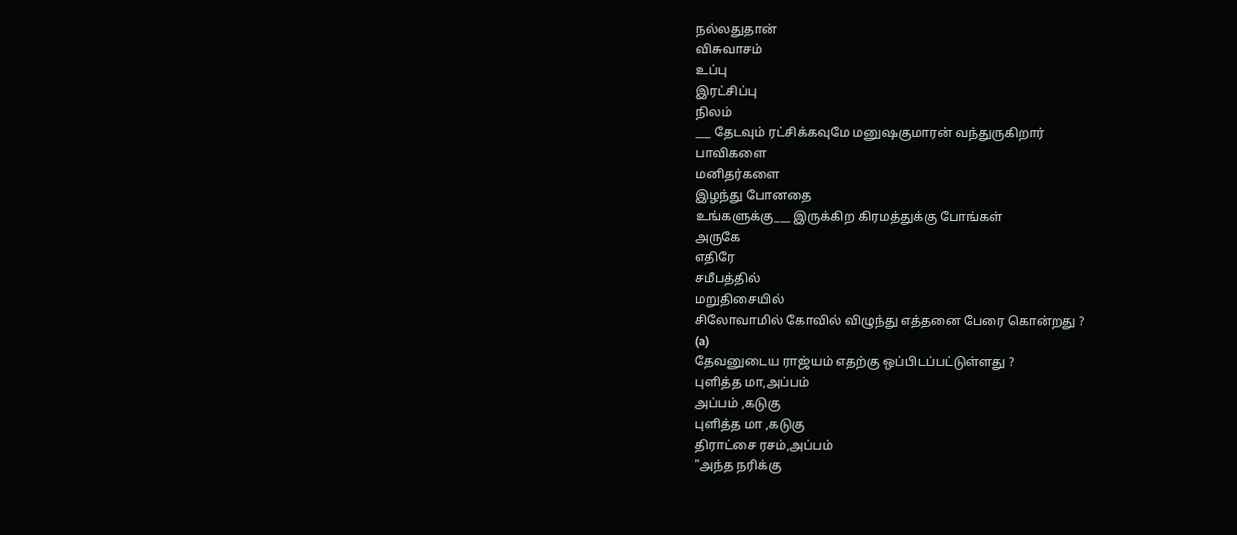நல்லதுதான்
விசுவாசம்
உப்பு
இரட்சிப்பு
நிலம்
___ தேடவும் ரட்சிக்கவுமே மனுஷகுமாரன் வந்துருகிறார்
பாவிகளை
மனிதர்களை
இழந்து போனதை
உங்களுக்கு___ இருக்கிற கிரமத்துக்கு போங்கள்
அருகே
எதிரே
சமீபத்தில்
மறுதிசையில்
சிலோவாமில் கோவில் விழுந்து எத்தனை பேரை கொன்றது ?
(a)
தேவனுடைய ராஜ்யம் எதற்கு ஒப்பிடப்பட்டுள்ளது ?
புளித்த மா,அப்பம்
அப்பம் ,கடுகு
புளித்த மா ,கடுகு
திராட்சை ரசம்,அப்பம்
"அந்த நரிக்கு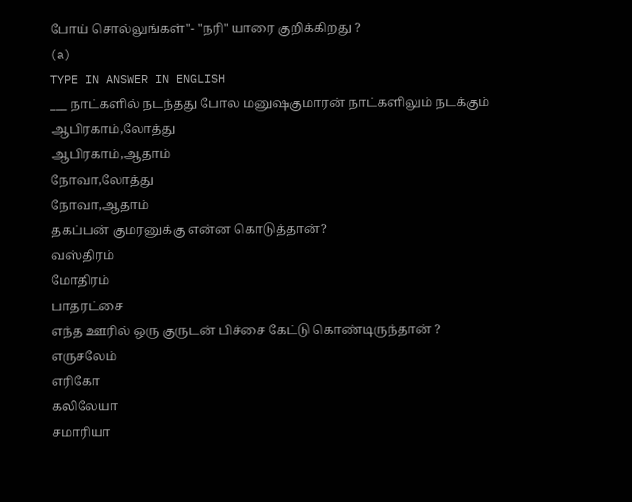போய் சொல்லுங்கள்"- "நரி" யாரை குறிக்கிறது ?
(a)
TYPE IN ANSWER IN ENGLISH
___ நாட்களில் நடந்தது போல மனுஷகுமாரன் நாட்களிலும் நடக்கும்
ஆபிரகாம்,லோத்து
ஆபிரகாம்,ஆதாம்
நோவா,லோத்து
நோவா,ஆதாம்
தகப்பன் குமரனுக்கு என்ன கொடுத்தான்?
வஸ்திரம்
மோதிரம்
பாதரட்சை
எந்த ஊரில் ஒரு குருடன் பிச்சை கேட்டு கொண்டிருந்தான் ?
எருசலேம்
எரிகோ
கலிலேயா
சமாரியா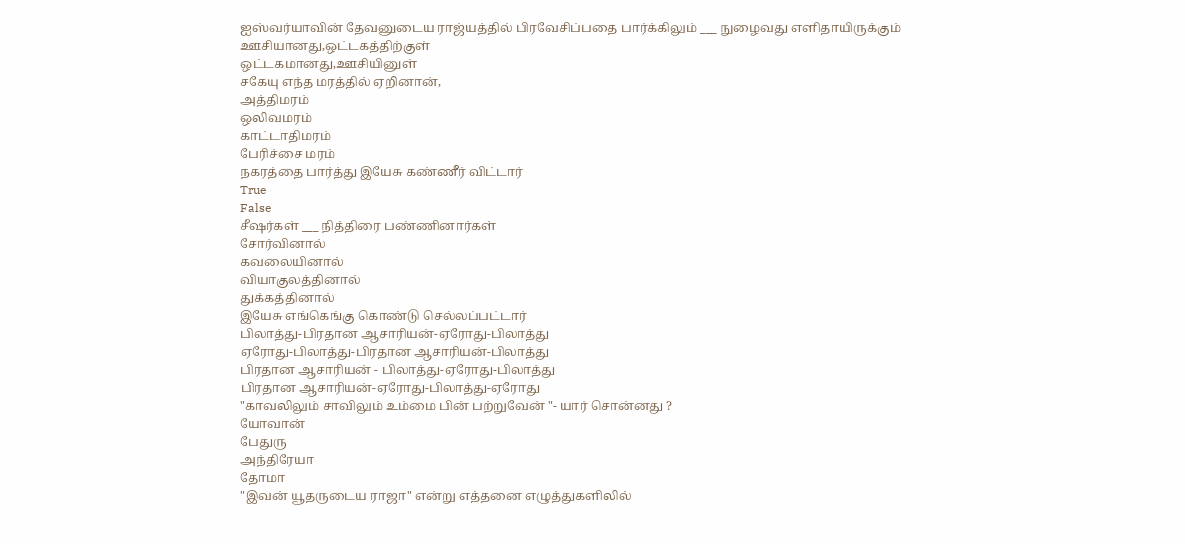ஐஸ்வர்யாவின் தேவனுடைய ராஜ்யத்தில் பிரவேசிப்பதை பார்க்கிலும் ___ நுழைவது எளிதாயிருக்கும்
ஊசியானது,ஒட்டகத்திற்குள்
ஒட்டகமானது,ஊசியினுள்
சகேயு எந்த மரத்தில் ஏறினான்,
அத்திமரம்
ஒலிவமரம்
காட்டாதிமரம்
பேரிச்சை மரம்
நகரத்தை பார்த்து இயேசு கண்ணீர் விட்டார்
True
False
சீஷர்கள் ___ நித்திரை பண்ணினார்கள்
சோர்வினால்
கவலையினால்
வியாகுலத்தினால்
துக்கத்தினால்
இயேசு எங்கெங்கு கொண்டு செல்லப்பட்டார்
பிலாத்து-பிரதான ஆசாரியன்-ஏரோது-பிலாத்து
ஏரோது-பிலாத்து-பிரதான ஆசாரியன்-பிலாத்து
பிரதான ஆசாரியன் - பிலாத்து-ஏரோது-பிலாத்து
பிரதான ஆசாரியன்-ஏரோது-பிலாத்து-ஏரோது
"காவலிலும் சாவிலும் உம்மை பின் பற்றுவேன் "- யார் சொன்னது ?
யோவான்
பேதுரு
அந்திரேயா
தோமா
"இவன் யூதருடைய ராஜா" என்று எத்தனை எழுத்துகளிலில்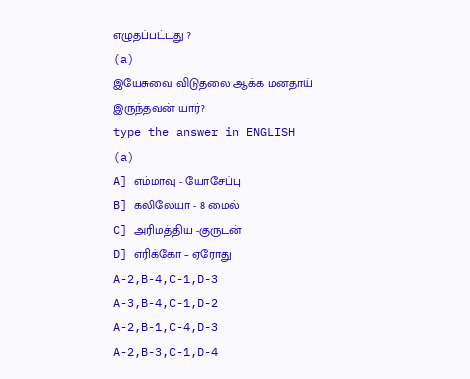எழுதப்பட்டது ?
(a)
இயேசுவை விடுதலை ஆக்க மனதாய் இருந்தவன் யார்?
type the answer in ENGLISH
(a)
A] எம்மாவு - யோசேப்பு
B] கலிலேயா - 8 மைல்
C] அரிமத்திய -குருடன்
D] எரிக்கோ – ஏரோது
A-2,B-4,C-1,D-3
A-3,B-4,C-1,D-2
A-2,B-1,C-4,D-3
A-2,B-3,C-1,D-4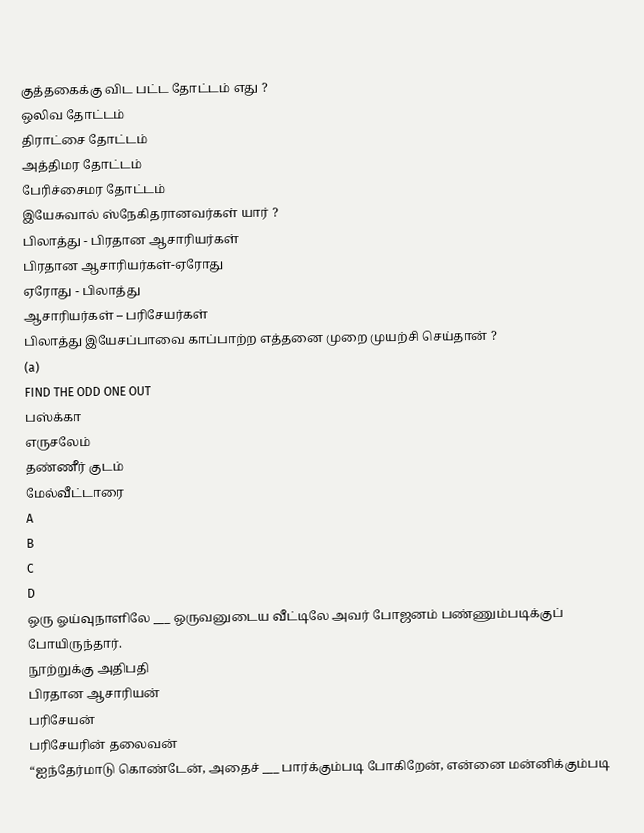குத்தகைக்கு விட பட்ட தோட்டம் எது ?
ஒலிவ தோட்டம்
திராட்சை தோட்டம்
அத்திமர தோட்டம்
பேரிச்சைமர தோட்டம்
இயேசுவால் ஸ்நேகிதரானவர்கள் யார் ?
பிலாத்து - பிரதான ஆசாரியர்கள்
பிரதான ஆசாரியர்கள்-ஏரோது
ஏரோது - பிலாத்து
ஆசாரியர்கள் – பரிசேயர்கள்
பிலாத்து இயேசப்பாவை காப்பாற்ற எத்தனை முறை முயற்சி செய்தான் ?
(a)
FIND THE ODD ONE OUT
பஸ்க்கா
எருசலேம்
தண்ணீர் குடம்
மேல்வீட்டாரை
A
B
C
D
ஒரு ஓய்வுநாளிலே ___ ஒருவனுடைய வீட்டிலே அவர் போஜனம் பண்ணும்படிக்குப் போயிருந்தார்.
நூற்றுக்கு அதிபதி
பிரதான ஆசாரியன்
பரிசேயன்
பரிசேயரின் தலைவன்
“ஐந்தேர்மாடு கொண்டேன், அதைச் ___ பார்க்கும்படி போகிறேன், என்னை மன்னிக்கும்படி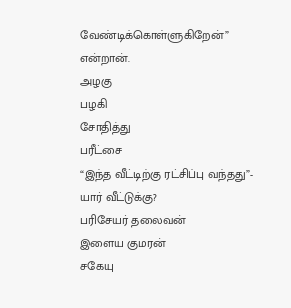வேண்டிக்கொள்ளுகிறேன்” என்றான்.
அழகு
பழகி
சோதித்து
பரீட்சை
“இந்த வீட்டிற்கு ரட்சிப்பு வந்தது”- யார் வீட்டுக்கு?
பரிசேயர் தலைவன்
இளைய குமரன்
சகேயு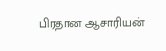பிரதான ஆசாரியன்